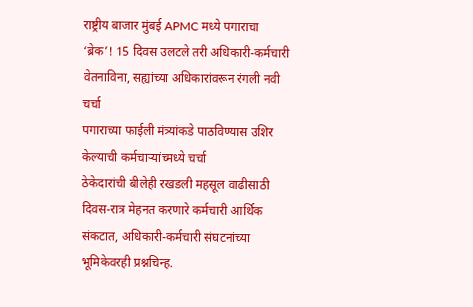राष्ट्रीय बाजार मुंबई APMC मध्ये पगाराचा ‘ब्रेक’! 15 दिवस उलटले तरी अधिकारी-कर्मचारी वेतनाविना, सह्यांच्या अधिकारांवरून रंगली नवी चर्चा
पगाराच्या फाईली मंत्र्यांकडे पाठविण्यास उशिर केल्याची कर्मचाऱ्यांच्मध्ये चर्चा
ठेकेदारांची बीलेही रखडली महसूल वाढीसाठी दिवस-रात्र मेहनत करणारे कर्मचारी आर्थिक संकटात, अधिकारी-कर्मचारी संघटनांच्या भूमिकेवरही प्रश्नचिन्ह.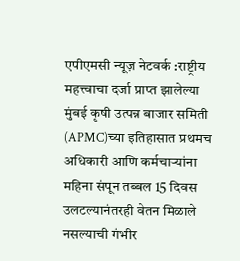एपीएमसी न्यूज़ नेटवर्क :राष्ट्रीय महत्त्वाचा दर्जा प्राप्त झालेल्या मुंबई कृषी उत्पन्न बाजार समिती (APMC)च्या इतिहासात प्रथमच अधिकारी आणि कर्मचाऱ्यांना महिना संपून तब्बल 15 दिवस उलटल्यानंतरही वेतन मिळाले नसल्याची गंभीर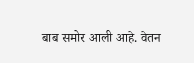बाब समोर आली आहे. वेतन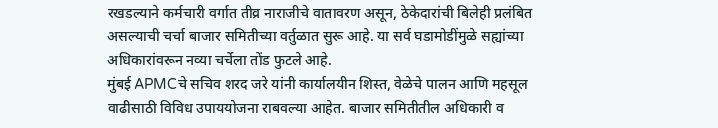रखडल्याने कर्मचारी वर्गात तीव्र नाराजीचे वातावरण असून, ठेकेदारांची बिलेही प्रलंबित असल्याची चर्चा बाजार समितीच्या वर्तुळात सुरू आहे. या सर्व घडामोडींमुळे सह्यांच्या अधिकारांवरून नव्या चर्चेला तोंड फुटले आहे.
मुंबई APMCचे सचिव शरद जरे यांनी कार्यालयीन शिस्त, वेळेचे पालन आणि महसूल वाढीसाठी विविध उपाययोजना राबवल्या आहेत. बाजार समितीतील अधिकारी व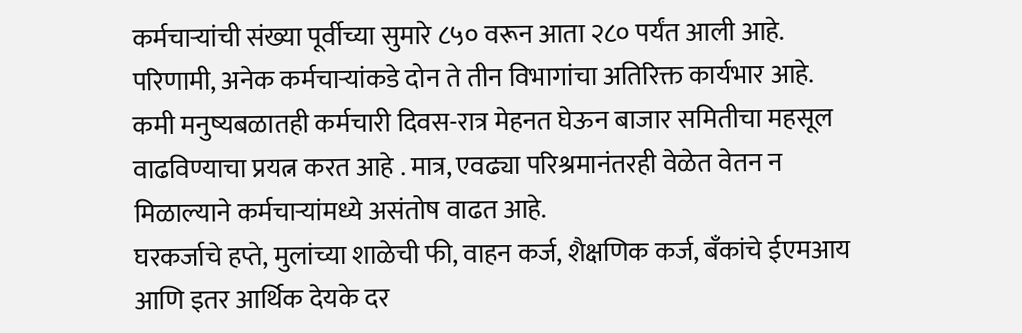कर्मचाऱ्यांची संख्या पूर्वीच्या सुमारे ८५० वरून आता २८० पर्यंत आली आहे. परिणामी, अनेक कर्मचाऱ्यांकडे दोन ते तीन विभागांचा अतिरिक्त कार्यभार आहे. कमी मनुष्यबळातही कर्मचारी दिवस-रात्र मेहनत घेऊन बाजार समितीचा महसूल वाढविण्याचा प्रयत्न करत आहे . मात्र, एवढ्या परिश्रमानंतरही वेळेत वेतन न मिळाल्याने कर्मचाऱ्यांमध्ये असंतोष वाढत आहे.
घरकर्जाचे हप्ते, मुलांच्या शाळेची फी, वाहन कर्ज, शैक्षणिक कर्ज, बँकांचे ईएमआय आणि इतर आर्थिक देयके दर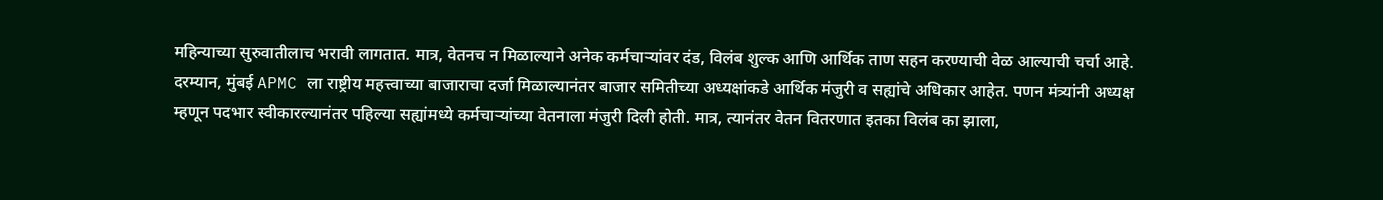महिन्याच्या सुरुवातीलाच भरावी लागतात. मात्र, वेतनच न मिळाल्याने अनेक कर्मचाऱ्यांवर दंड, विलंब शुल्क आणि आर्थिक ताण सहन करण्याची वेळ आल्याची चर्चा आहे.
दरम्यान, मुंबई APMC ला राष्ट्रीय महत्त्वाच्या बाजाराचा दर्जा मिळाल्यानंतर बाजार समितीच्या अध्यक्षांकडे आर्थिक मंजुरी व सह्यांचे अधिकार आहेत. पणन मंत्र्यांनी अध्यक्ष म्हणून पदभार स्वीकारल्यानंतर पहिल्या सह्यांमध्ये कर्मचाऱ्यांच्या वेतनाला मंजुरी दिली होती. मात्र, त्यानंतर वेतन वितरणात इतका विलंब का झाला,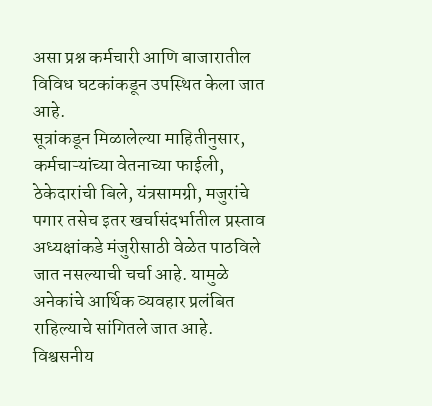असा प्रश्न कर्मचारी आणि बाजारातील विविध घटकांकडून उपस्थित केला जात आहे.
सूत्रांकडून मिळालेल्या माहितीनुसार, कर्मचाऱ्यांच्या वेतनाच्या फाईली, ठेकेदारांची बिले, यंत्रसामग्री, मजुरांचे पगार तसेच इतर खर्चासंदर्भातील प्रस्ताव अध्यक्षांकडे मंजुरीसाठी वेळेत पाठविले जात नसल्याची चर्चा आहे. यामुळे अनेकांचे आर्थिक व्यवहार प्रलंबित राहिल्याचे सांगितले जात आहे.
विश्वसनीय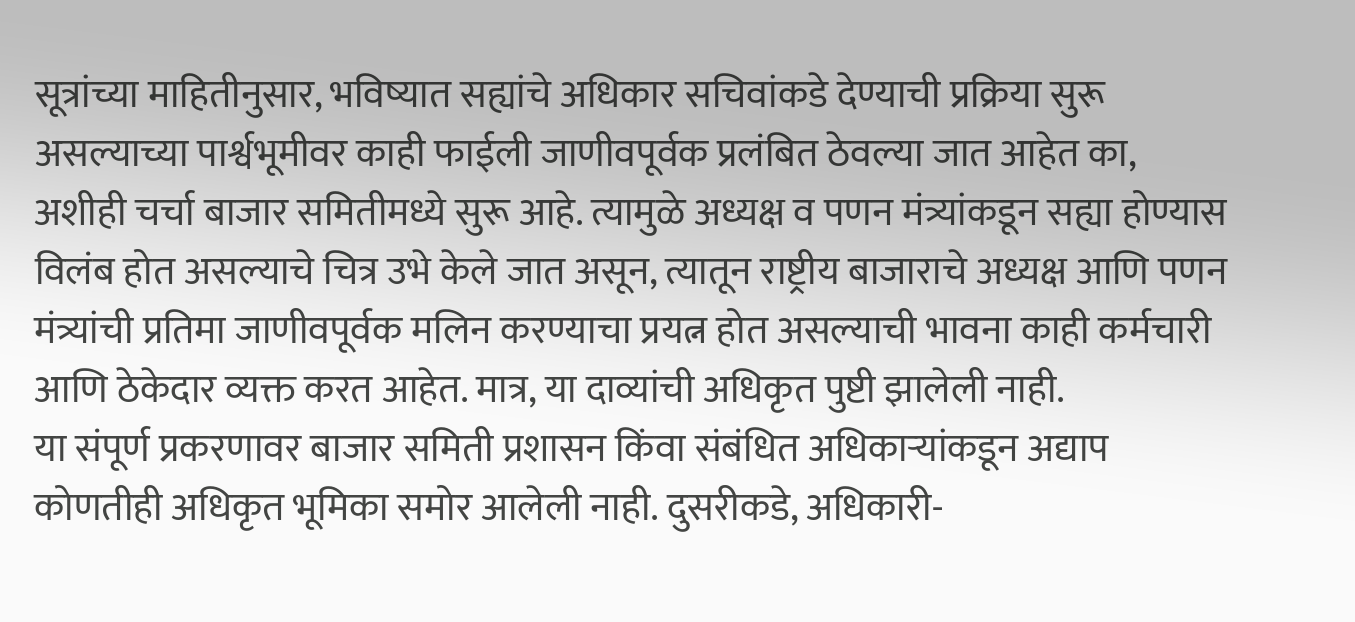सूत्रांच्या माहितीनुसार, भविष्यात सह्यांचे अधिकार सचिवांकडे देण्याची प्रक्रिया सुरू असल्याच्या पार्श्वभूमीवर काही फाईली जाणीवपूर्वक प्रलंबित ठेवल्या जात आहेत का, अशीही चर्चा बाजार समितीमध्ये सुरू आहे. त्यामुळे अध्यक्ष व पणन मंत्र्यांकडून सह्या होण्यास विलंब होत असल्याचे चित्र उभे केले जात असून, त्यातून राष्ट्रीय बाजाराचे अध्यक्ष आणि पणन मंत्र्यांची प्रतिमा जाणीवपूर्वक मलिन करण्याचा प्रयत्न होत असल्याची भावना काही कर्मचारी आणि ठेकेदार व्यक्त करत आहेत. मात्र, या दाव्यांची अधिकृत पुष्टी झालेली नाही.
या संपूर्ण प्रकरणावर बाजार समिती प्रशासन किंवा संबंधित अधिकाऱ्यांकडून अद्याप कोणतीही अधिकृत भूमिका समोर आलेली नाही. दुसरीकडे, अधिकारी-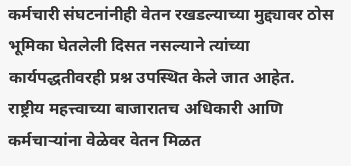कर्मचारी संघटनांनीही वेतन रखडल्याच्या मुद्द्यावर ठोस भूमिका घेतलेली दिसत नसल्याने त्यांच्या कार्यपद्धतीवरही प्रश्न उपस्थित केले जात आहेत.
राष्ट्रीय महत्त्वाच्या बाजारातच अधिकारी आणि कर्मचाऱ्यांना वेळेवर वेतन मिळत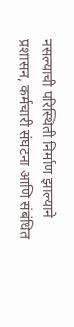नसल्याची परिस्थिती निर्माण झाल्याने प्रशासन, कर्मचारी संघटना आणि संबंधित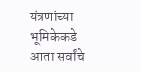यंत्रणांच्या भूमिकेकडे आता सर्वांचे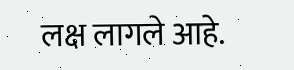लक्ष लागले आहे.